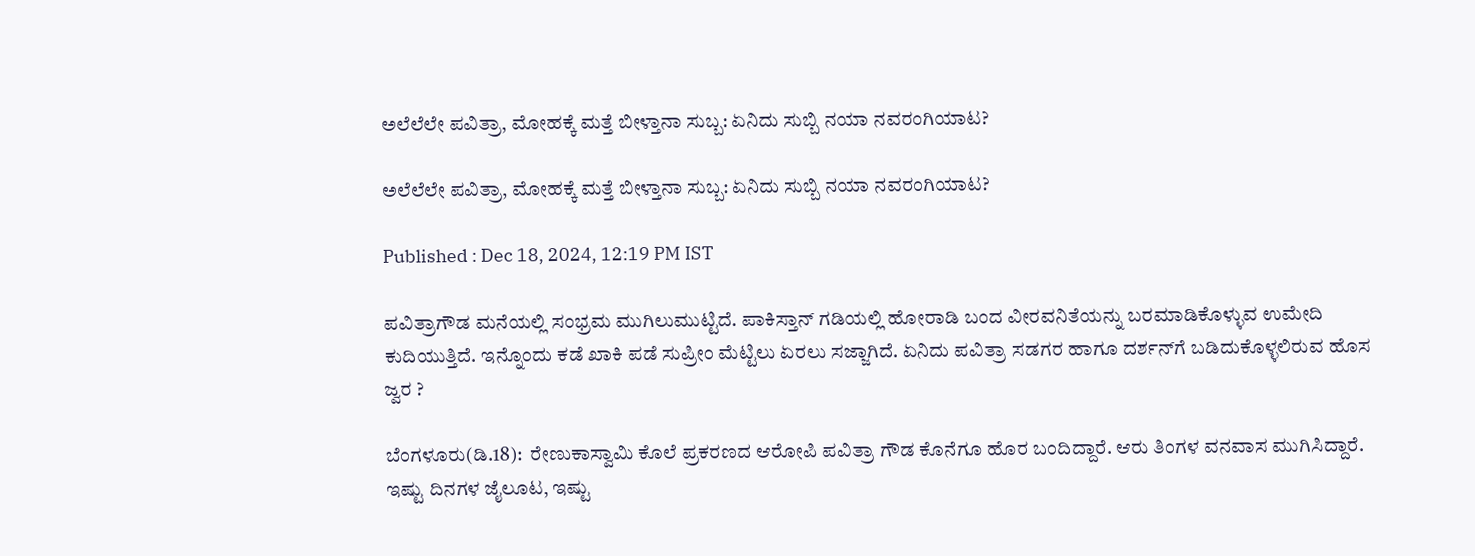ಅಲೆಲೆಲೇ ಪವಿತ್ರಾ, ಮೋಹಕ್ಕೆ ಮತ್ತೆ ಬೀಳ್ತಾನಾ ಸುಬ್ಬ: ಏನಿದು ಸುಬ್ಬಿ ನಯಾ ನವರಂಗಿಯಾಟ?

ಅಲೆಲೆಲೇ ಪವಿತ್ರಾ, ಮೋಹಕ್ಕೆ ಮತ್ತೆ ಬೀಳ್ತಾನಾ ಸುಬ್ಬ: ಏನಿದು ಸುಬ್ಬಿ ನಯಾ ನವರಂಗಿಯಾಟ?

Published : Dec 18, 2024, 12:19 PM IST

ಪವಿತ್ರಾಗೌಡ ಮನೆಯಲ್ಲಿ ಸಂಭ್ರಮ ಮುಗಿಲುಮುಟ್ಟಿದೆ. ಪಾಕಿಸ್ತಾನ್ ಗಡಿಯಲ್ಲಿ ಹೋರಾಡಿ ಬಂದ ವೀರವನಿತೆಯನ್ನು ಬರಮಾಡಿಕೊಳ್ಳುವ ಉಮೇದಿ ಕುದಿಯುತ್ತಿದೆ. ಇನ್ನೊಂದು ಕಡೆ ಖಾಕಿ ಪಡೆ ಸುಪ್ರೀಂ ಮೆಟ್ಟಿಲು ಏರಲು ಸಜ್ಜಾಗಿದೆ. ಏನಿದು ಪವಿತ್ರಾ ಸಡಗರ ಹಾಗೂ ದರ್ಶನ್‌ಗೆ ಬಡಿದುಕೊಳ್ಳಲಿರುವ ಹೊಸ ಜ್ವರ ?

ಬೆಂಗಳೂರು(ಡಿ.18):  ರೇಣುಕಾಸ್ವಾಮಿ ಕೊಲೆ ಪ್ರಕರಣದ ಆರೋಪಿ ಪವಿತ್ರಾ ಗೌಡ ಕೊನೆಗೂ ಹೊರ ಬಂದಿದ್ದಾರೆ. ಆರು ತಿಂಗಳ ವನವಾಸ ಮುಗಿಸಿದ್ದಾರೆ. ಇಷ್ಟು ದಿನಗಳ ಜೈಲೂಟ, ಇಷ್ಟು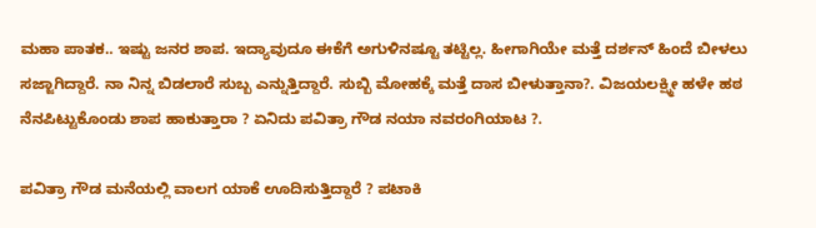ಮಹಾ ಪಾತಕ.. ಇಷ್ಟು ಜನರ ಶಾಪ. ಇದ್ಯಾವುದೂ ಈಕೆಗೆ ಅಗುಳಿನಷ್ಟೂ ತಟ್ಟಿಲ್ಲ. ಹೀಗಾಗಿಯೇ ಮತ್ತೆ ದರ್ಶನ್ ಹಿಂದೆ ಬೀಳಲು ಸಜ್ಜಾಗಿದ್ದಾರೆ. ನಾ ನಿನ್ನ ಬಿಡಲಾರೆ ಸುಬ್ಬ ಎನ್ನುತ್ತಿದ್ದಾರೆ. ಸುಬ್ಬಿ ಮೋಹಕ್ಕೆ ಮತ್ತೆ ದಾಸ ಬೀಳುತ್ತಾನಾ?. ವಿಜಯಲಕ್ಷ್ಮೀ ಹಳೇ ಹಠ ನೆನಪಿಟ್ಟುಕೊಂಡು ಶಾಪ ಹಾಕುತ್ತಾರಾ ? ಏನಿದು ಪವಿತ್ರಾ ಗೌಡ ನಯಾ ನವರಂಗಿಯಾಟ ?.

ಪವಿತ್ರಾ ಗೌಡ ಮನೆಯಲ್ಲಿ ವಾಲಗ ಯಾಕೆ ಊದಿಸುತ್ತಿದ್ದಾರೆ ? ಪಟಾಕಿ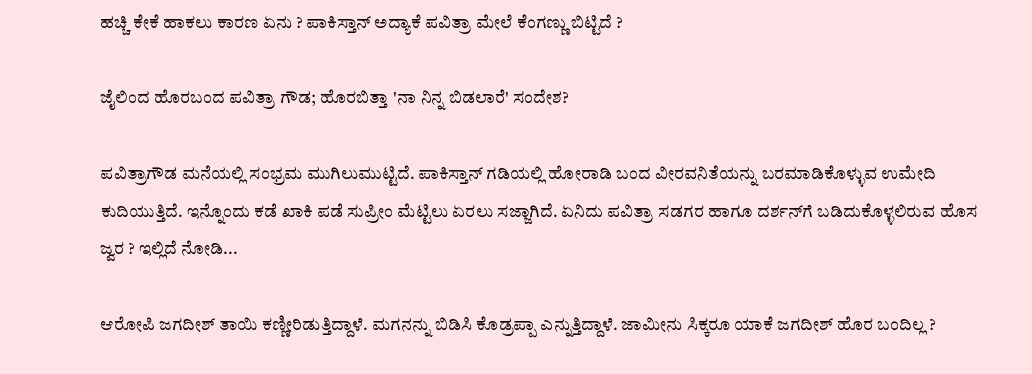ಹಚ್ಚಿ ಕೇಕೆ ಹಾಕಲು ಕಾರಣ ಏನು ? ಪಾಕಿಸ್ತಾನ್ ಅದ್ಯಾಕೆ ಪವಿತ್ರಾ ಮೇಲೆ ಕೆಂಗಣ್ಣು ಬಿಟ್ಟಿದೆ ?

ಜೈಲಿಂದ ಹೊರಬಂದ ಪವಿತ್ರಾ ಗೌಡ; ಹೊರಬಿತ್ತಾ 'ನಾ ನಿನ್ನ ಬಿಡಲಾರೆ' ಸಂದೇಶ?

ಪವಿತ್ರಾಗೌಡ ಮನೆಯಲ್ಲಿ ಸಂಭ್ರಮ ಮುಗಿಲುಮುಟ್ಟಿದೆ. ಪಾಕಿಸ್ತಾನ್ ಗಡಿಯಲ್ಲಿ ಹೋರಾಡಿ ಬಂದ ವೀರವನಿತೆಯನ್ನು ಬರಮಾಡಿಕೊಳ್ಳುವ ಉಮೇದಿ ಕುದಿಯುತ್ತಿದೆ. ಇನ್ನೊಂದು ಕಡೆ ಖಾಕಿ ಪಡೆ ಸುಪ್ರೀಂ ಮೆಟ್ಟಿಲು ಏರಲು ಸಜ್ಜಾಗಿದೆ. ಏನಿದು ಪವಿತ್ರಾ ಸಡಗರ ಹಾಗೂ ದರ್ಶನ್‌ಗೆ ಬಡಿದುಕೊಳ್ಳಲಿರುವ ಹೊಸ ಜ್ವರ ? ಇಲ್ಲಿದೆ ನೋಡಿ...

ಆರೋಪಿ ಜಗದೀಶ್ ತಾಯಿ ಕಣ್ಣೀರಿಡುತ್ತಿದ್ದಾಳೆ. ಮಗನನ್ನು ಬಿಡಿಸಿ ಕೊಡ್ರಪ್ಪಾ ಎನ್ನುತ್ತಿದ್ದಾಳೆ. ಜಾಮೀನು ಸಿಕ್ಕರೂ ಯಾಕೆ ಜಗದೀಶ್ ಹೊರ ಬಂದಿಲ್ಲ ?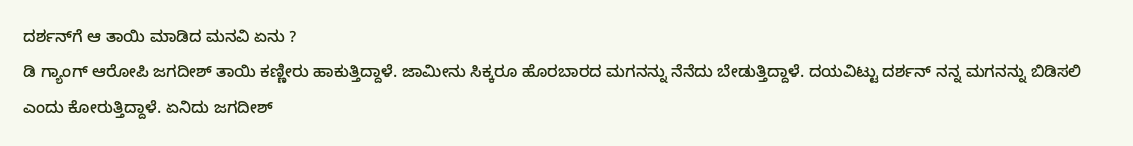ದರ್ಶನ್‌ಗೆ ಆ ತಾಯಿ ಮಾಡಿದ ಮನವಿ ಏನು ?
ಡಿ ಗ್ಯಾಂಗ್ ಆರೋಪಿ ಜಗದೀಶ್ ತಾಯಿ ಕಣ್ಣೀರು ಹಾಕುತ್ತಿದ್ದಾಳೆ. ಜಾಮೀನು ಸಿಕ್ಕರೂ ಹೊರಬಾರದ ಮಗನನ್ನು ನೆನೆದು ಬೇಡುತ್ತಿದ್ದಾಳೆ. ದಯವಿಟ್ಟು ದರ್ಶನ್ ನನ್ನ ಮಗನನ್ನು ಬಿಡಿಸಲಿ ಎಂದು ಕೋರುತ್ತಿದ್ದಾಳೆ. ಏನಿದು ಜಗದೀಶ್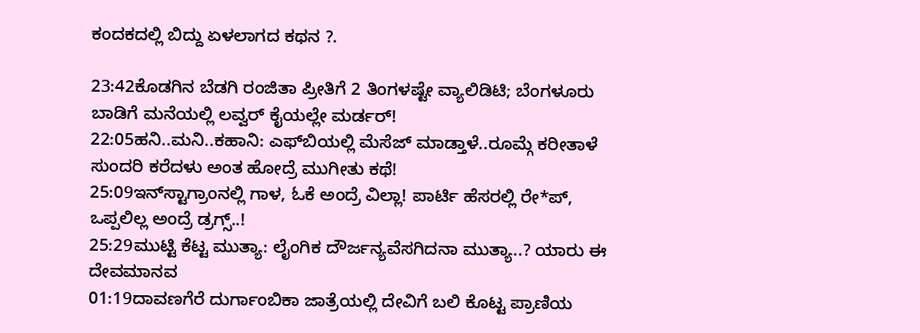ಕಂದಕದಲ್ಲಿ ಬಿದ್ದು ಏಳಲಾಗದ ಕಥನ ?.

23:42ಕೊಡಗಿನ ಬೆಡಗಿ ರಂಜಿತಾ ಪ್ರೀತಿಗೆ 2 ತಿಂಗಳಷ್ಟೇ ವ್ಯಾಲಿಡಿಟಿ; ಬೆಂಗಳೂರು ಬಾಡಿಗೆ ಮನೆಯಲ್ಲಿ ಲವ್ವರ್ ಕೈಯಲ್ಲೇ ಮರ್ಡರ್!
22:05ಹನಿ..ಮನಿ..ಕಹಾನಿ: ಎಫ್‌ಬಿಯಲ್ಲಿ ಮೆಸೆಜ್ ಮಾಡ್ತಾಳೆ..ರೂಮ್ಗೆ ಕರೀತಾಳೆ ಸುಂದರಿ ಕರೆದಳು ಅಂತ ಹೋದ್ರೆ ಮುಗೀತು ಕಥೆ!
25:09ಇನ್‌ಸ್ಟಾಗ್ರಾಂನಲ್ಲಿ ಗಾಳ, ಓಕೆ ಅಂದ್ರೆ ವಿಲ್ಲಾ! ಪಾರ್ಟಿ ಹೆಸರಲ್ಲಿ ರೇ*ಪ್, ಒಪ್ಪಲಿಲ್ಲ ಅಂದ್ರೆ ಡ್ರಗ್ಸ್..!
25:29ಮುಟ್ಟಿ ಕೆಟ್ಟ ಮುತ್ಯಾ: ಲೈಂಗಿಕ ದೌರ್ಜನ್ಯವೆಸಗಿದನಾ ಮುತ್ಯಾ..? ಯಾರು ಈ ದೇವಮಾನವ
01:19ದಾವಣಗೆರೆ ದುರ್ಗಾಂಬಿಕಾ ಜಾತ್ರೆಯಲ್ಲಿ ದೇವಿಗೆ ಬಲಿ ಕೊಟ್ಟ ಪ್ರಾಣಿಯ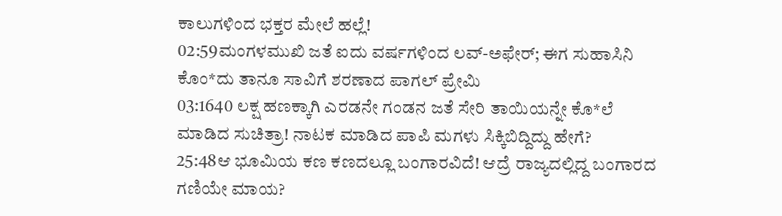ಕಾಲುಗಳಿಂದ ಭಕ್ತರ ಮೇಲೆ ಹಲ್ಲೆ!
02:59ಮಂಗಳಮುಖಿ ಜತೆ ಐದು ವರ್ಷಗಳಿಂದ ಲವ್-ಅಫೇರ್; ಈಗ ಸುಹಾಸಿನಿ ಕೊಂ*ದು ತಾನೂ ಸಾವಿಗೆ ಶರಣಾದ ಪಾಗಲ್ ಪ್ರೇಮಿ
03:1640 ಲಕ್ಷ ಹಣಕ್ಕಾಗಿ ಎರಡನೇ ಗಂಡನ ಜತೆ ಸೇರಿ ತಾಯಿಯನ್ನೇ ಕೊ*ಲೆ ಮಾಡಿದ ಸುಚಿತ್ರಾ! ನಾಟಕ ಮಾಡಿದ ಪಾಪಿ ಮಗಳು ಸಿಕ್ಕಿಬಿದ್ದಿದ್ದು ಹೇಗೆ?
25:48ಆ ಭೂಮಿಯ ಕಣ ಕಣದಲ್ಲೂ ಬಂಗಾರವಿದೆ! ಆದ್ರೆ ರಾಜ್ಯದಲ್ಲಿದ್ದ ಬಂಗಾರದ ಗಣಿಯೇ ಮಾಯ?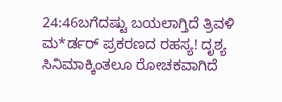24:46ಬಗೆದಷ್ಟು ಬಯಲಾಗ್ತಿದೆ ತ್ರಿವಳಿ ಮ*ರ್ಡರ್ ಪ್ರಕರಣದ ರಹಸ್ಯ! ದೃಶ್ಯ ಸಿನಿಮಾಕ್ಕಿಂತಲೂ ರೋಚಕವಾಗಿದೆ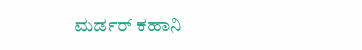ಮರ್ಡರ್ ಕಹಾನಿ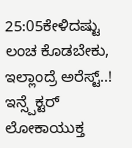25:05ಕೇಳಿದಷ್ಟು ಲಂಚ ಕೊಡಬೇಕು, ಇಲ್ಲಾಂದ್ರೆ ಅರೆಸ್ಟ್..! ಇನ್ಸ್ಪೆಕ್ಟರ್ ಲೋಕಾಯುಕ್ತ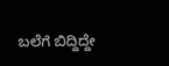ಬಲೆಗೆ ಬಿದ್ದಿದ್ದೇ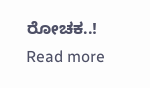ರೋಚಕ..!
Read more